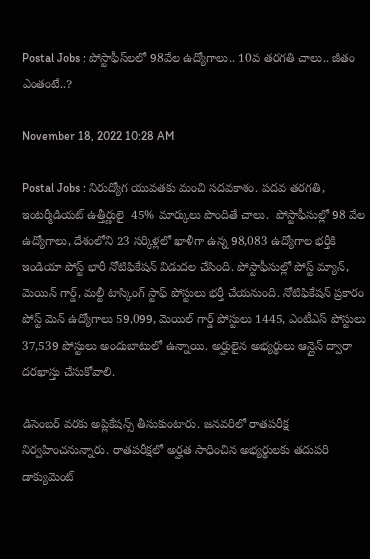Postal Jobs : పోస్టాఫీస్‌ల‌లో 98వేల ఉద్యోగాలు.. 10వ త‌ర‌గ‌తి చాలు.. జీతం ఎంతంటే..?

November 18, 2022 10:28 AM

Postal Jobs : నిరుద్యోగ యువతకు మంచి సదవకాశం. పదవ తరగతి, ఇంటర్మీడియట్ ఉత్తీర్ణులై  45% మార్కులు పొందితే చాలు.  పోస్టాఫీసుల్లో 98 వేల ఉద్యోగాలు, దేశంలోని 23 సర్కిళ్లలో ఖాళీగా ఉన్న 98,083 ఉద్యోగాల భర్తీకి ఇండియా పోస్ట్ భారీ నోటిఫికేషన్ విడుదల చేసింది. పోస్టాఫీసుల్లో పోస్ట్ మ్యాన్, మెయిన్ గార్డ్, మల్టీ టాస్కింగ్ స్టాఫ్ పోస్టులు భర్తీ చేయనుంది. నోటిఫికేషన్ ప్రకారం పోస్ట్ మెన్ ఉద్యోగాలు 59,099, మెయిల్ గార్డ్ పోస్టులు 1445, ఎంటీఎస్ పోస్టులు 37,539 పోస్టులు అందుబాటులో ఉన్నాయి. అర్హులైన అభ్యర్థులు ఆన్లైన్ ద్వారా దరఖాస్తు చేసుకోవాలి.

డిసెంబర్ వరకు అప్లికేషన్స్ తీసుకుంటారు. జనవరిలో రాతపరీక్ష నిర్వహించనున్నారు. రాతపరీక్షలో అర్హత సాధించిన అభ్యర్థులకు తదుపరి డాక్యుమెంట్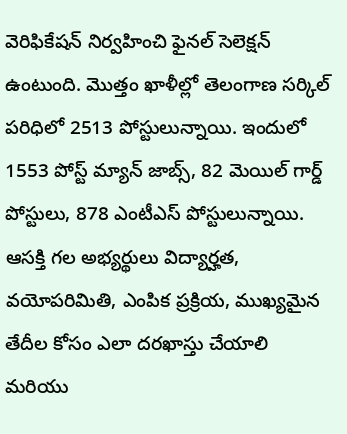వెరిఫికేషన్ నిర్వహించి ఫైనల్ సెలెక్షన్ ఉంటుంది. మొత్తం ఖాళీల్లో తెలంగాణ సర్కిల్ పరిధిలో 2513 పోస్టులున్నాయి. ఇందులో 1553 పోస్ట్ మ్యాన్ జాబ్స్, 82 మెయిల్ గార్డ్ పోస్టులు, 878 ఎంటీఎస్ పోస్టులున్నాయి. ఆసక్తి గల అభ్యర్థులు విద్యార్హత, వయోపరిమితి, ఎంపిక ప్రక్రియ, ముఖ్యమైన తేదీల కోసం ఎలా దరఖాస్తు చేయాలి మరియు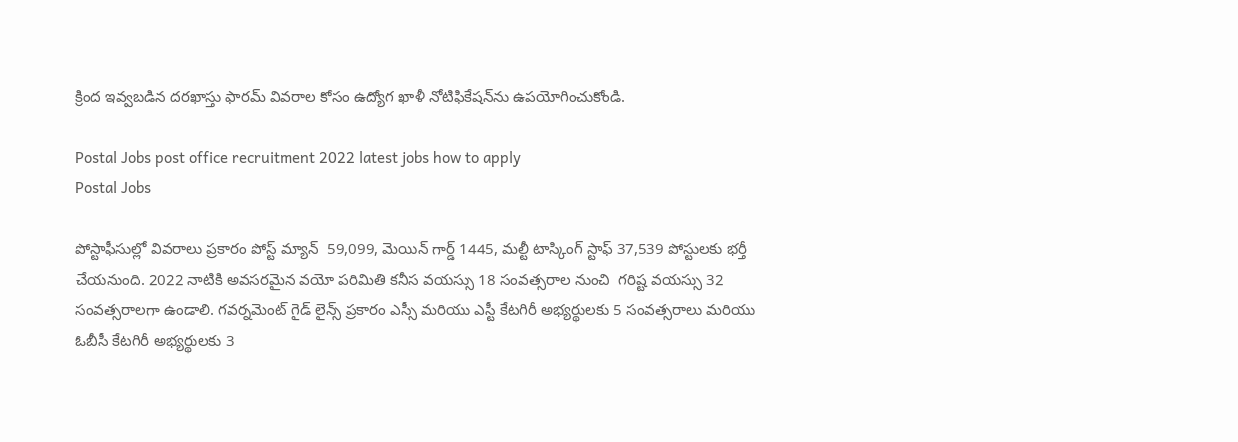క్రింద ఇవ్వబడిన దరఖాస్తు ఫారమ్ వివరాల కోసం ఉద్యోగ ఖాళీ నోటిఫికేషన్‌ను ఉపయోగించుకోండి.

Postal Jobs post office recruitment 2022 latest jobs how to apply
Postal Jobs

పోస్టాఫీసుల్లో వివరాలు ప్రకారం పోస్ట్ మ్యాన్  59,099, మెయిన్ గార్డ్ 1445, మల్టీ టాస్కింగ్ స్టాఫ్ 37,539 పోస్టులకు భర్తీ చేయనుంది. 2022 నాటికి అవసరమైన వయో పరిమితి కనీస వయస్సు 18 సంవత్సరాల నుంచి  గరిష్ట వయస్సు 32 సంవత్సరాలగా ఉండాలి. గవర్నమెంట్ గైడ్ లైన్స్ ప్రకారం ఎస్సీ మరియు ఎస్టీ కేటగిరీ అభ్యర్థులకు 5 సంవత్సరాలు మరియు ఓబీసీ కేటగిరీ అభ్యర్థులకు 3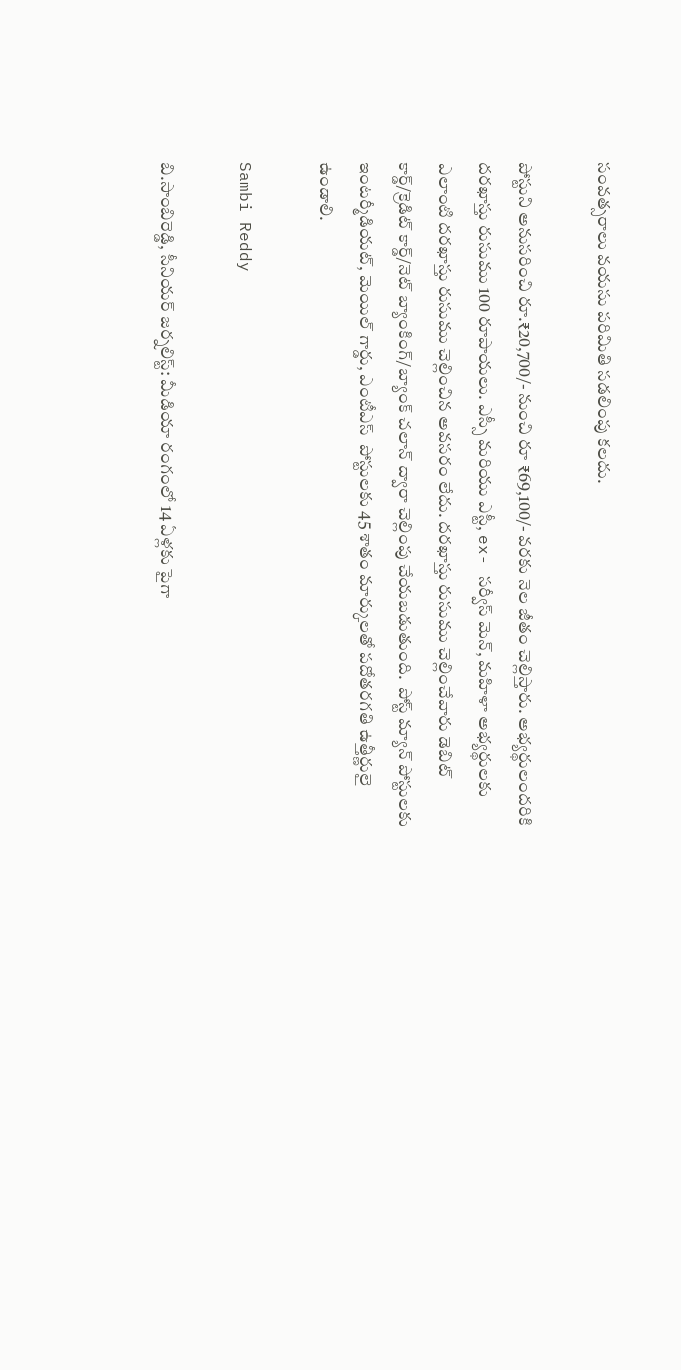సంవత్సరాలు వయసు పరిమితి సడలింపు కలదు.

పోస్టుని అనుసరించి రూ.₹20,700/- నుంచి రూ ₹69,100/- వరకు నెల జీతం చెల్లిస్తారు. అభ్యర్థులందరికి దరఖాస్తు రుసుము 100 రూపాయలు. ఎస్సీ మరియు ఎస్టీ, ex- సర్వీస్ మెన్, మహిళా అభ్యర్థులకు ఎలాంటి దరఖాస్తు రుసుము చెల్లించిన అవసరం లేదు. దరఖాస్తు రుసుము చెల్లించేవారు డెబిట్ కార్డ్/క్రెడిట్ కార్డ్/నెట్ బ్యాంకింగ్/బ్యాంక్ చలాన్ ద్వారా చెల్లింపు చేయబడుతుంది.  పోస్ట్ మ్యాన్ పోస్టులకు ఇంటర్మీడియట్, మెయిల్ గార్డు, ఎంటీఎస్  పోస్టులకు 45 శాతం మార్కులతో పదోతరగతి ఉత్తీర్ణులై ఉండాలి.

Sambi Reddy

బి.సాంబిరెడ్డి, సీనియర్ జర్నలిస్ట్: మీడియా రంగంలో 14 ఏళ్లకు పైగా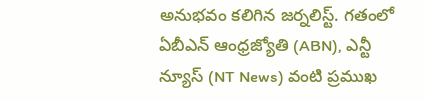అనుభవం కలిగిన జర్నలిస్ట్. గతంలో ఏబీఎన్ ఆంధ్ర‌జ్యోతి (ABN), ఎన్టీ న్యూస్ (NT News) వంటి ప్రముఖ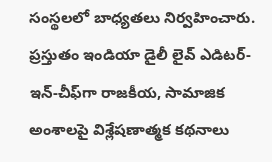సంస్థలలో బాధ్యతలు నిర్వహించారు. ప్రస్తుతం ఇండియా డైలీ లైవ్ ఎడిటర్-ఇన్-చీఫ్‌గా రాజకీయ, సామాజిక అంశాలపై విశ్లేషణాత్మక కథనాలు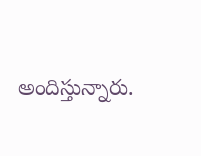అందిస్తున్నారు.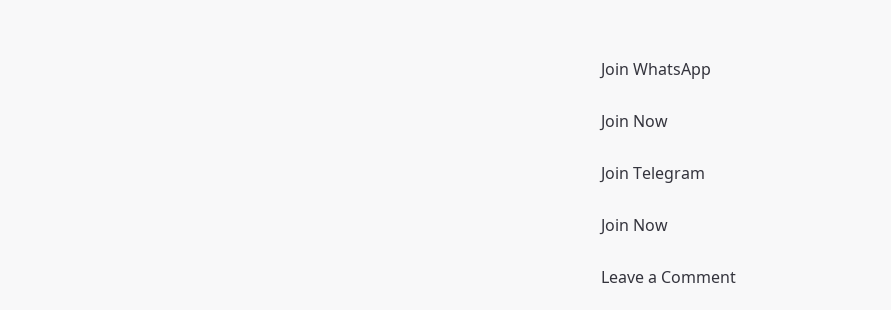Join WhatsApp

Join Now

Join Telegram

Join Now

Leave a Comment